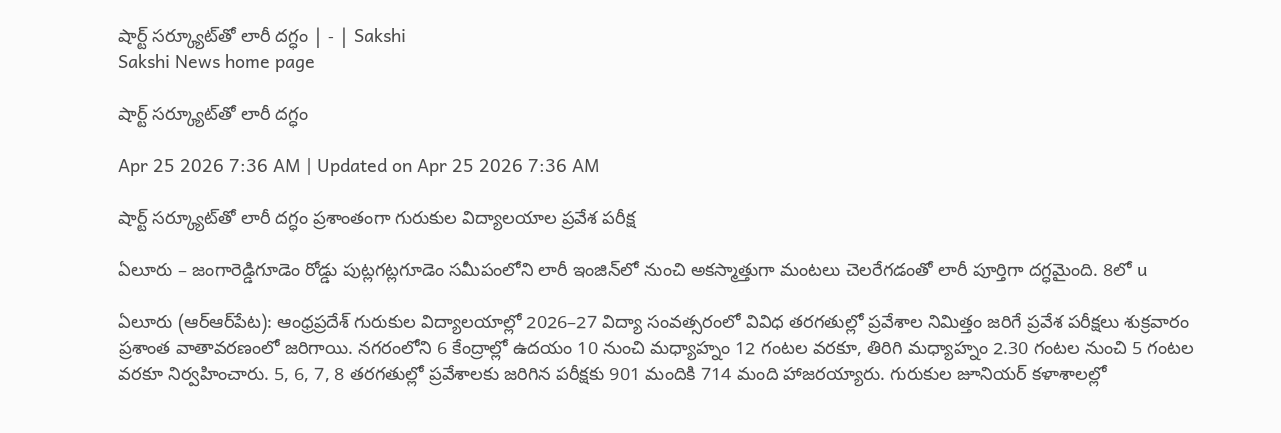షార్ట్‌ సర్క్యూట్‌తో లారీ దగ్ధం | - | Sakshi
Sakshi News home page

షార్ట్‌ సర్క్యూట్‌తో లారీ దగ్ధం

Apr 25 2026 7:36 AM | Updated on Apr 25 2026 7:36 AM

షార్ట్‌ సర్క్యూట్‌తో లారీ దగ్ధం ప్రశాంతంగా గురుకుల విద్యాలయాల ప్రవేశ పరీక్ష

ఏలూరు – జంగారెడ్డిగూడెం రోడ్డు పుట్లగట్లగూడెం సమీపంలోని లారీ ఇంజిన్‌లో నుంచి అకస్మాత్తుగా మంటలు చెలరేగడంతో లారీ పూర్తిగా దగ్ధమైంది. 8లో u

ఏలూరు (ఆర్‌ఆర్‌పేట): ఆంధ్రప్రదేశ్‌ గురుకుల విద్యాలయాల్లో 2026–27 విద్యా సంవత్సరంలో వివిధ తరగతుల్లో ప్రవేశాల నిమిత్తం జరిగే ప్రవేశ పరీక్షలు శుక్రవారం ప్రశాంత వాతావరణంలో జరిగాయి. నగరంలోని 6 కేంద్రాల్లో ఉదయం 10 నుంచి మధ్యాహ్నం 12 గంటల వరకూ, తిరిగి మధ్యాహ్నం 2.30 గంటల నుంచి 5 గంటల వరకూ నిర్వహించారు. 5, 6, 7, 8 తరగతుల్లో ప్రవేశాలకు జరిగిన పరీక్షకు 901 మందికి 714 మంది హాజరయ్యారు. గురుకుల జూనియర్‌ కళాశాలల్లో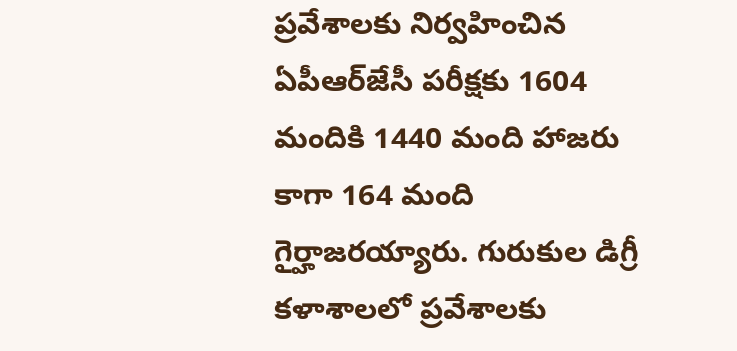ప్రవేశాలకు నిర్వహించిన ఏపీఆర్‌జేసీ పరీక్షకు 1604 మందికి 1440 మంది హాజరు కాగా 164 మంది గైర్హాజరయ్యారు. గురుకుల డిగ్రీ కళాశాలలో ప్రవేశాలకు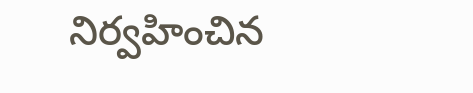నిర్వహించిన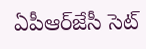ఏపీఆర్‌జేసీ సెట్‌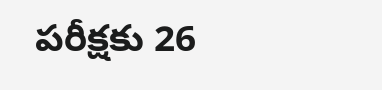పరీక్షకు 26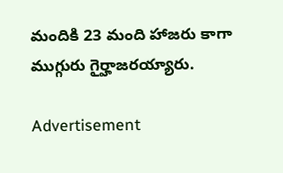మందికి 23 మంది హాజరు కాగా ముగ్గురు గైర్హాజరయ్యారు.

Advertisement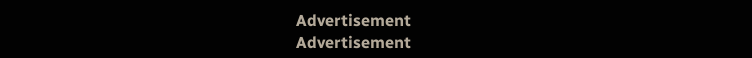Advertisement
Advertisement